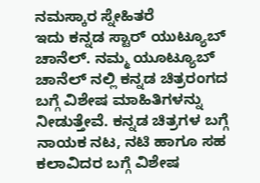ನಮಸ್ಕಾರ ಸ್ನೇಹಿತರೆ
ಇದು ಕನ್ನಡ ಸ್ಟಾರ್ ಯುಟ್ಯೂಬ್ ಚಾನೆಲ್. ನಮ್ಮ ಯೂಟ್ಯೂಬ್ ಚಾನೆಲ್ ನಲ್ಲಿ ಕನ್ನಡ ಚಿತ್ರರಂಗದ ಬಗ್ಗೆ ವಿಶೇಷ ಮಾಹಿತಿಗಳನ್ನು ನೀಡುತ್ತೇವೆ. ಕನ್ನಡ ಚಿತ್ರಗಳ ಬಗ್ಗೆ ನಾಯಕ ನಟ, ನಟಿ ಹಾಗೂ ಸಹ ಕಲಾವಿದರ ಬಗ್ಗೆ ವಿಶೇಷ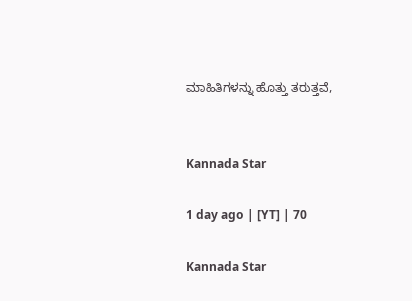ಮಾಹಿತಿಗಳನ್ನು ಹೊತ್ತು ತರುತ್ತವೆ,


Kannada Star

1 day ago | [YT] | 70

Kannada Star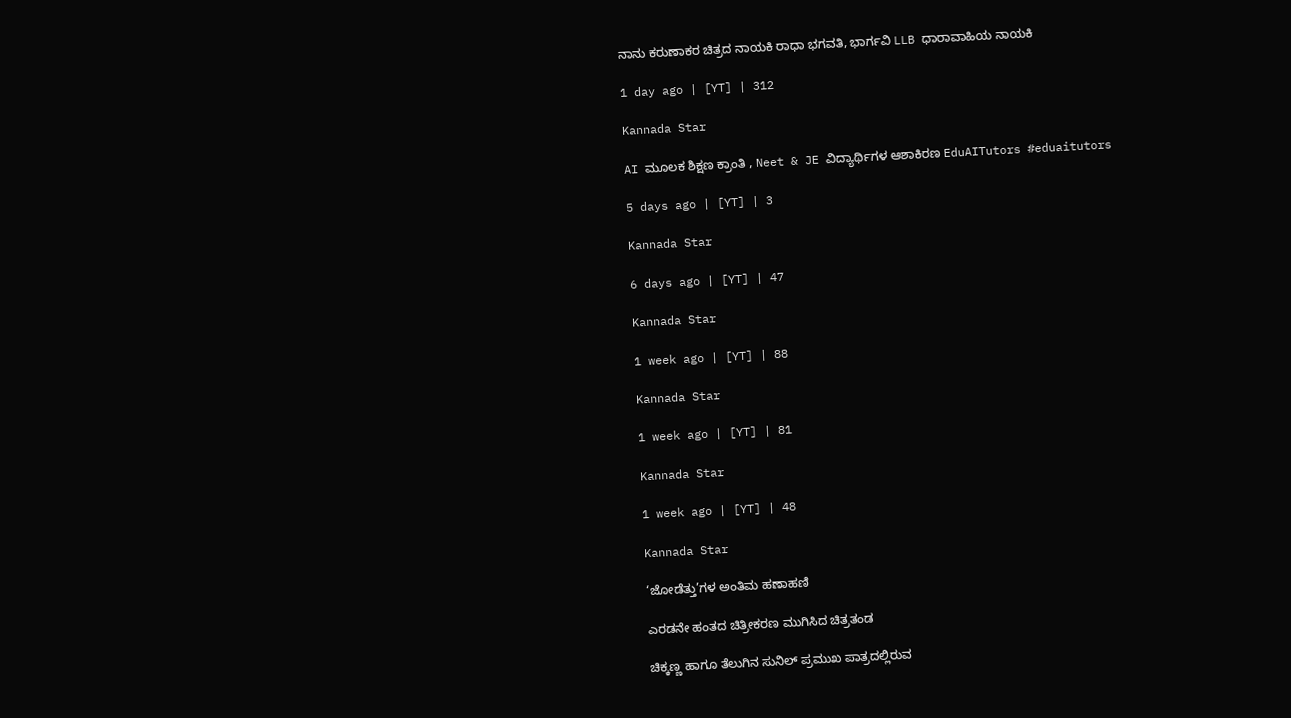ನಾನು ಕರುಣಾಕರ ಚಿತ್ರದ ನಾಯಕಿ ರಾಧಾ ಭಗವತಿ, ಭಾರ್ಗವಿ LLB ಧಾರಾವಾಹಿಯ ನಾಯಕಿ

1 day ago | [YT] | 312

Kannada Star

AI ಮೂಲಕ ಶಿಕ್ಷಣ ಕ್ರಾಂತಿ , Neet & JE ವಿದ್ಯಾರ್ಥಿಗಳ ಆಶಾಕಿರಣ EduAITutors #eduaitutors

5 days ago | [YT] | 3

Kannada Star

6 days ago | [YT] | 47

Kannada Star

1 week ago | [YT] | 88

Kannada Star

1 week ago | [YT] | 81

Kannada Star

1 week ago | [YT] | 48

Kannada Star

‘ಜೋಡೆತ್ತು’ಗಳ ಅಂತಿಮ ಹಣಾಹಣಿ

ಎರಡನೇ ಹಂತದ ಚಿತ್ರೀಕರಣ ಮುಗಿಸಿದ ಚಿತ್ರತಂಡ

ಚಿಕ್ಕಣ್ಣ ಹಾಗೂ ತೆಲುಗಿನ ಸುನಿಲ್ ಪ್ರಮುಖ ಪಾತ್ರದಲ್ಲಿರುವ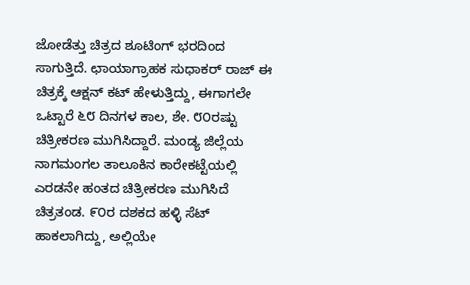ಜೋಡೆತ್ತು ಚಿತ್ರದ ಶೂಟಿಂಗ್ ಭರದಿಂದ ಸಾಗುತ್ತಿದೆ. ಛಾಯಾಗ್ರಾಹಕ ಸುಧಾಕರ್ ರಾಜ್ ಈ ಚಿತ್ರಕ್ಕೆ ಆಕ್ಷನ್ ಕಟ್ ಹೇಳುತ್ತಿದ್ದು, ಈಗಾಗಲೇ ಒಟ್ಟಾರೆ ೬೮ ದಿನಗಳ ಕಾಲ, ಶೇ. ೮೦ರಷ್ಟು ಚಿತ್ರೀಕರಣ ಮುಗಿಸಿದ್ದಾರೆ. ಮಂಡ್ಯ ಜಿಲ್ಲೆಯ ನಾಗಮಂಗಲ ತಾಲೂಕಿನ ಕಾರೇಕಟ್ಟೆಯಲ್ಲಿ ಎರಡನೇ ಹಂತದ ಚಿತ್ರೀಕರಣ ಮುಗಿಸಿದೆ ಚಿತ್ರತಂಡ. ೯೦ರ ದಶಕದ ಹಳ್ಳಿ ಸೆಟ್ ಹಾಕಲಾಗಿದ್ದು, ಅಲ್ಲಿಯೇ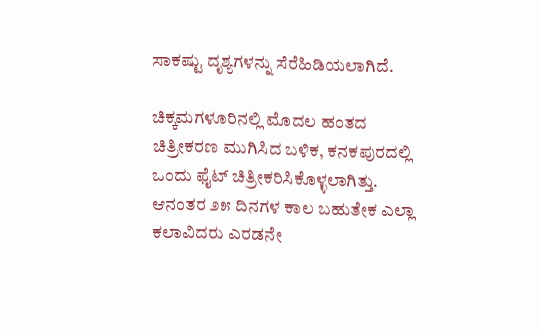ಸಾಕಷ್ಟು ದೃಶ್ಯಗಳನ್ನು ಸೆರೆಹಿಡಿಯಲಾಗಿದೆ.

ಚಿಕ್ಕಮಗಳೂರಿನಲ್ಲಿ ಮೊದಲ ಹಂತದ ಚಿತ್ರೀಕರಣ ಮುಗಿಸಿದ ಬಳಿಕ, ಕನಕಪುರದಲ್ಲಿ ಒಂದು ಫೈಟ್ ಚಿತ್ರೀಕರಿಸಿಕೊಳ್ಳಲಾಗಿತ್ತು. ಆನಂತರ ೨೫ ದಿನಗಳ ಕಾಲ ಬಹುತೇಕ ಎಲ್ಲಾ ಕಲಾವಿದರು ಎರಡನೇ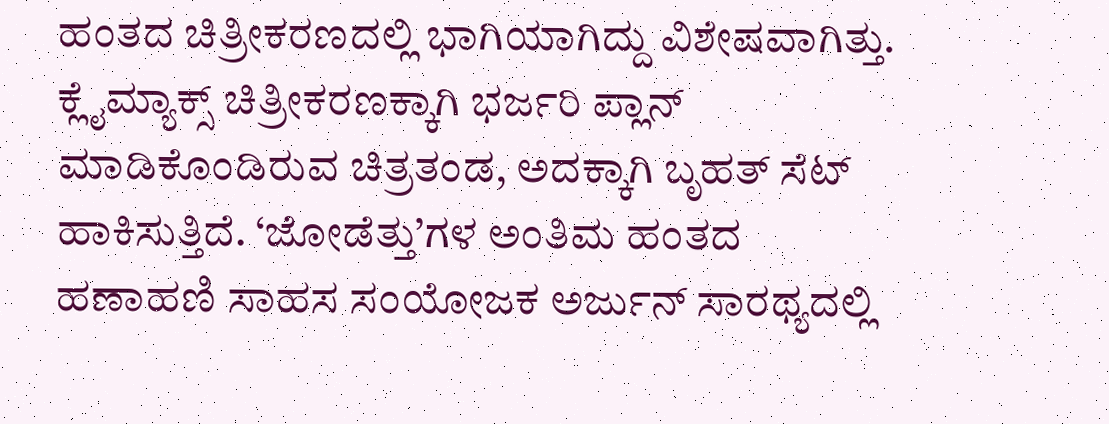ಹಂತದ ಚಿತ್ರೀಕರಣದಲ್ಲಿ ಭಾಗಿಯಾಗಿದ್ದು ವಿಶೇಷವಾಗಿತ್ತು. ಕ್ಲೈಮ್ಯಾಕ್ಸ್ ಚಿತ್ರೀಕರಣಕ್ಕಾಗಿ ಭರ್ಜರಿ ಪ್ಲಾನ್ ಮಾಡಿಕೊಂಡಿರುವ ಚಿತ್ರತಂಡ, ಅದಕ್ಕಾಗಿ ಬೃಹತ್ ಸೆಟ್ ಹಾಕಿಸುತ್ತಿದೆ. ‘ಜೋಡೆತ್ತು’ಗಳ ಅಂತಿಮ ಹಂತದ ಹಣಾಹಣಿ ಸಾಹಸ ಸಂಯೋಜಕ ಅರ್ಜುನ್ ಸಾರಥ್ಯದಲ್ಲಿ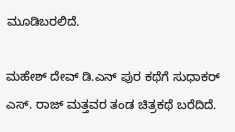ಮೂಡಿಬರಲಿದೆ.

ಮಹೇಶ್ ದೇವ್ ಡಿ.ಎನ್ ಪುರ ಕಥೆಗೆ ಸುಧಾಕರ್ ಎಸ್. ರಾಜ್ ಮತ್ತವರ ತಂಡ ಚಿತ್ರಕಥೆ ಬರೆದಿದೆ.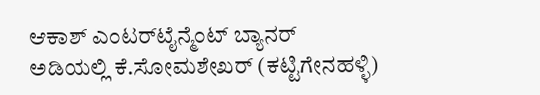ಆಕಾಶ್ ಎಂಟರ್‌ಟೈನ್ಮೆಂಟ್ ಬ್ಯಾನರ್ ಅಡಿಯಲ್ಲಿ ಕೆ.ಸೋಮಶೇಖರ್ (ಕಟ್ಟಿಗೇನಹಳ್ಳಿ)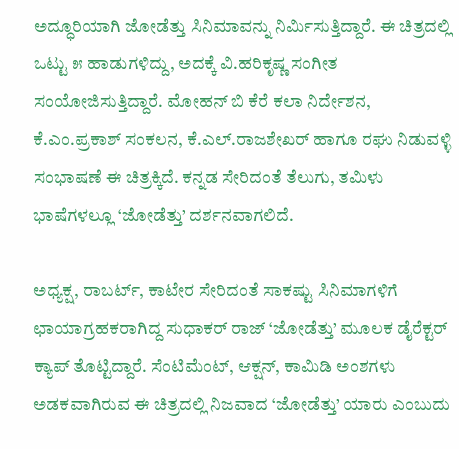ಅದ್ಧೂರಿಯಾಗಿ ಜೋಡೆತ್ತು ಸಿನಿಮಾವನ್ನು ನಿರ್ಮಿಸುತ್ತಿದ್ದಾರೆ. ಈ ಚಿತ್ರದಲ್ಲಿ ಒಟ್ಟು ೫ ಹಾಡುಗಳಿದ್ದು, ಅದಕ್ಕೆ ವಿ.ಹರಿಕೃಷ್ಣ ಸಂಗೀತ ಸಂಯೋಜಿಸುತ್ತಿದ್ದಾರೆ. ಮೋಹನ್ ಬಿ ಕೆರೆ ಕಲಾ ನಿರ್ದೇಶನ, ಕೆ.ಎಂ.ಪ್ರಕಾಶ್ ಸಂಕಲನ, ಕೆ.ಎಲ್.ರಾಜಶೇಖರ್ ಹಾಗೂ ರಘು ನಿಡುವಳ್ಳಿ ಸಂಭಾಷಣೆ ಈ ಚಿತ್ರಕ್ಕಿದೆ. ಕನ್ನಡ ಸೇರಿದಂತೆ ತೆಲುಗು, ತಮಿಳು ಭಾಷೆಗಳಲ್ಲೂ ‘ಜೋಡೆತ್ತು’ ದರ್ಶನವಾಗಲಿದೆ.

ಅಧ್ಯಕ್ಷ, ರಾಬರ್ಟ್, ಕಾಟೇರ ಸೇರಿದಂತೆ ಸಾಕಷ್ಟು ಸಿನಿಮಾಗಳಿಗೆ ಛಾಯಾಗ್ರಹಕರಾಗಿದ್ದ ಸುಧಾಕರ್ ರಾಜ್ ‘ಜೋಡೆತ್ತು’ ಮೂಲಕ ಡೈರೆಕ್ಟರ್ ಕ್ಯಾಪ್ ತೊಟ್ಟಿದ್ದಾರೆ. ಸೆಂಟಿಮೆಂಟ್, ಆಕ್ಷನ್, ಕಾಮಿಡಿ ಅಂಶಗಳು ಅಡಕವಾಗಿರುವ ಈ ಚಿತ್ರದಲ್ಲಿ ನಿಜವಾದ ‘ಜೋಡೆತ್ತು’ ಯಾರು ಎಂಬುದು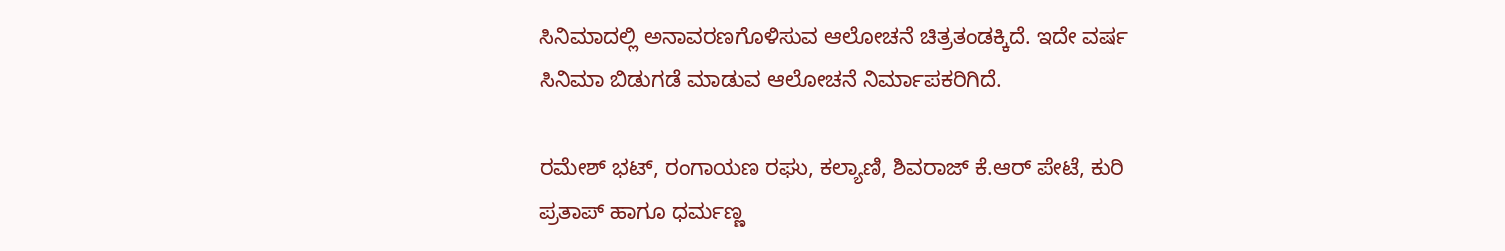ಸಿನಿಮಾದಲ್ಲಿ ಅನಾವರಣಗೊಳಿಸುವ ಆಲೋಚನೆ ಚಿತ್ರತಂಡಕ್ಕಿದೆ. ಇದೇ ವರ್ಷ ಸಿನಿಮಾ ಬಿಡುಗಡೆ ಮಾಡುವ ಆಲೋಚನೆ ನಿರ್ಮಾಪಕರಿಗಿದೆ.

ರಮೇಶ್ ಭಟ್, ರಂಗಾಯಣ ರಘು, ಕಲ್ಯಾಣಿ, ಶಿವರಾಜ್ ಕೆ.ಆರ್ ಪೇಟೆ, ಕುರಿ ಪ್ರತಾಪ್ ಹಾಗೂ ಧರ್ಮಣ್ಣ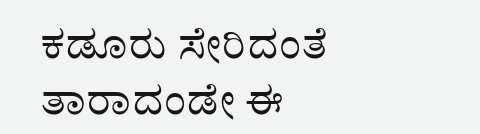ಕಡೂರು ಸೇರಿದಂತೆ ತಾರಾದಂಡೇ ಈ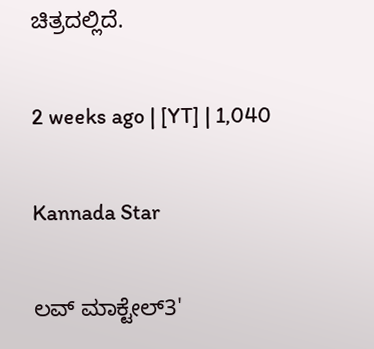ಚಿತ್ರದಲ್ಲಿದೆ.

2 weeks ago | [YT] | 1,040

Kannada Star

ಲವ್ ಮಾಕ್ಟೇಲ್3'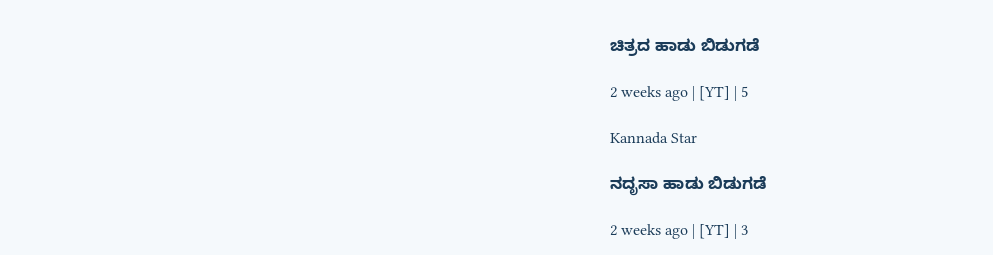ಚಿತ್ರದ ಹಾಡು ಬಿಡುಗಡೆ

2 weeks ago | [YT] | 5

Kannada Star

ನದೃಸಾ ಹಾಡು ಬಿಡುಗಡೆ

2 weeks ago | [YT] | 3